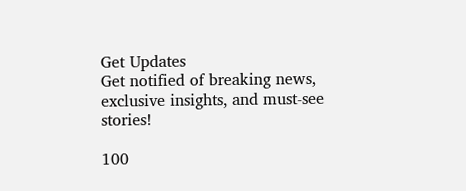Get Updates
Get notified of breaking news, exclusive insights, and must-see stories!

100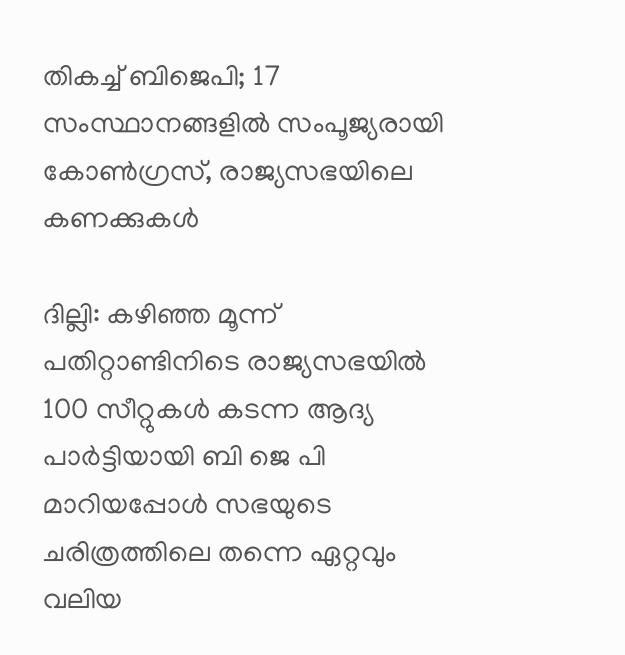തികച്ച് ബിജെപി; 17 സംസ്ഥാനങ്ങളില്‍ സംപൂജ്യരായി കോണ്‍ഗ്രസ്, രാജ്യസഭയിലെ കണക്കുകള്‍

ദില്ലി: കഴിഞ്ഞ മൂന്ന് പതിറ്റാണ്ടിനിടെ രാജ്യസഭയിൽ 100 സീറ്റുകൾ കടന്ന ആദ്യ പാർട്ടിയായി ബി ജെ പി മാറിയപ്പോള്‍ സഭയുടെ ചരിത്രത്തിലെ തന്നെ ഏറ്റവും വലിയ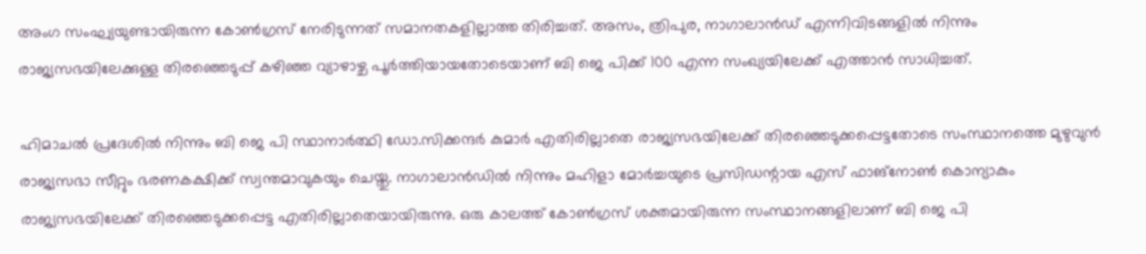അംഗ സംഘ്യയുണ്ടായിരുന്ന കോണ്‍ഗ്രസ് നേരിടുന്നത് സമാനതകളില്ലാത്ത തിരിച്ചത്. അസം, ത്രിപുര, നാഗാലാൻഡ് എന്നിവിടങ്ങളില്‍ നിന്നും രാജ്യസഭയിലേക്കുള്ള തിരഞ്ഞെടുപ്പ് കഴിഞ്ഞ വ്യാഴാഴ്ച പൂർത്തിയായതോടെയാണ് ബി ജെ പിക്ക് 100 എന്ന സംഖ്യയിലേക്ക് എത്താന്‍ സാധിച്ചത്.

ഹിമാചൽ പ്രദേശിൽ നിന്നും ബി ജെ പി സ്ഥാനാർത്ഥി ഡോ.സിക്കന്ദർ കുമാർ എതിരില്ലാതെ രാജ്യസഭയിലേക്ക് തിരഞ്ഞെടുക്കപ്പെട്ടതോടെ സംസ്ഥാനത്തെ മുഴുവുന്‍ രാജ്യസഭാ സീറ്റും ഭരണകക്ഷിക്ക് സ്വന്തമാവുകയും ചെയ്തു. നാഗാലാൻഡില്‍ നിന്നും മഹിളാ മോർച്ചയുടെ പ്രസിഡന്റായ എസ് ഫാങ്‌നോൺ കൊന്യാകും രാജ്യസഭയിലേക്ക് തിരഞ്ഞെടുക്കപ്പെട്ട എതിരില്ലാതെയായിരുന്നു. ഒരു കാലത്ത് കോണ്‍ഗ്രസ് ശക്തമായിരുന്ന സംസ്ഥാനങ്ങളിലാണ് ബി ജെ പി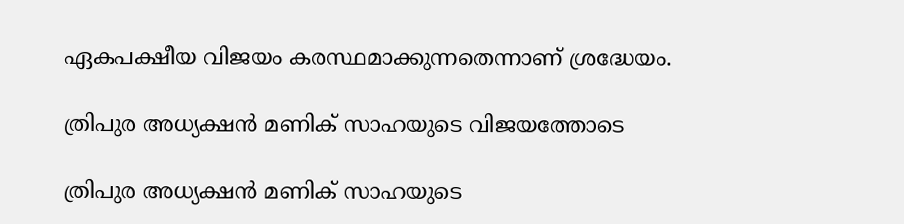ഏകപക്ഷീയ വിജയം കരസ്ഥമാക്കുന്നതെന്നാണ് ശ്രദ്ധേയം.

ത്രിപുര അധ്യക്ഷൻ മണിക് സാഹയുടെ വിജയത്തോടെ

ത്രിപുര അധ്യക്ഷൻ മണിക് സാഹയുടെ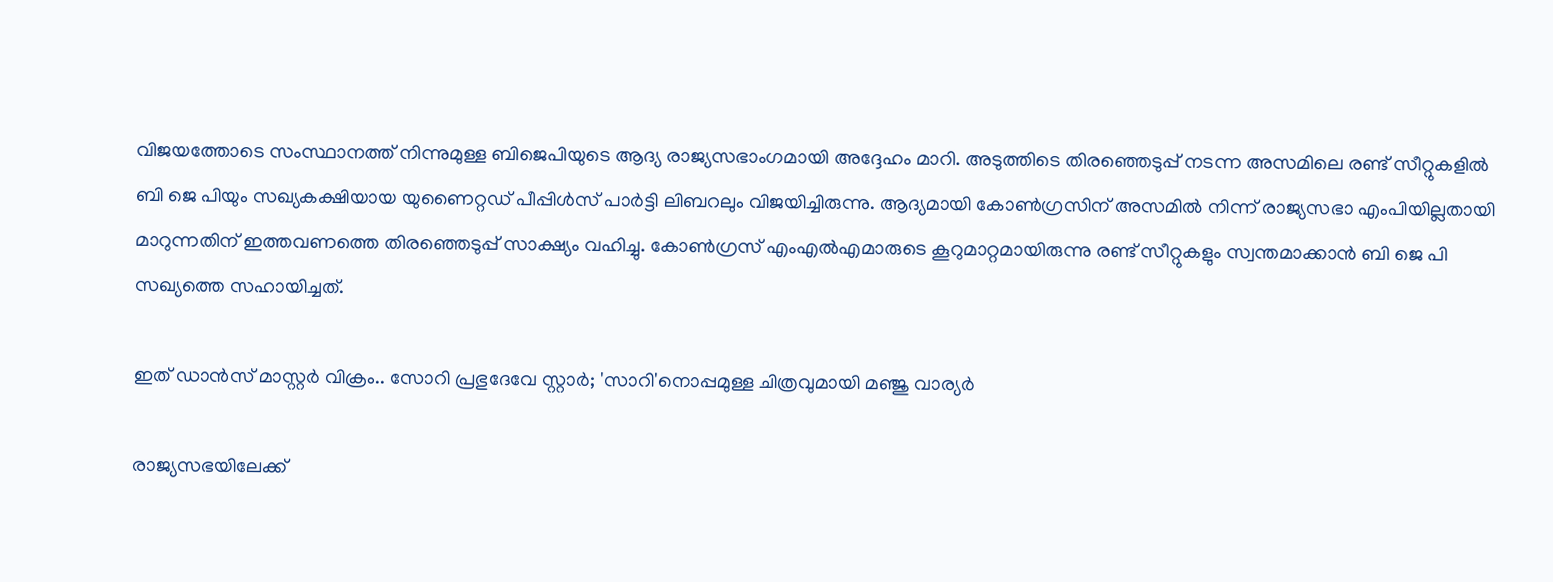വിജയത്തോടെ സംസ്ഥാനത്ത് നിന്നുമുള്ള ബിജെപിയുടെ ആദ്യ രാജ്യസഭാംഗമായി അദ്ദേഹം മാറി. അടുത്തിടെ തിരഞ്ഞെടുപ്പ് നടന്ന അസമിലെ രണ്ട് സീറ്റുകളിൽ ബി ജെ പിയും സഖ്യകക്ഷിയായ യുണൈറ്റഡ് പീപ്പിൾസ് പാർട്ടി ലിബറലും വിജയിച്ചിരുന്നു. ആദ്യമായി കോൺഗ്രസിന് അസമിൽ നിന്ന് രാജ്യസഭാ എംപിയില്ലതായി മാറുന്നതിന് ഇത്തവണത്തെ തിരഞ്ഞെടുപ്പ് സാക്ഷ്യം വഹിച്ചു. കോണ്‍ഗ്രസ് എംഎല്‍എമാരുടെ കൂറുമാറ്റമായിരുന്നു രണ്ട് സീറ്റുകളും സ്വന്തമാക്കാന്‍ ബി ജെ പി സഖ്യത്തെ സഹായിച്ചത്.

ഇത് ഡാന്‍സ് മാസ്റ്റർ വിക്രം.. സോറി പ്രഭുദേവേ സ്റ്റാർ; 'സാറി'നൊപ്പമുള്ള ചിത്രവുമായി മഞ്ജു വാര്യർ

രാജ്യസഭയിലേക്ക്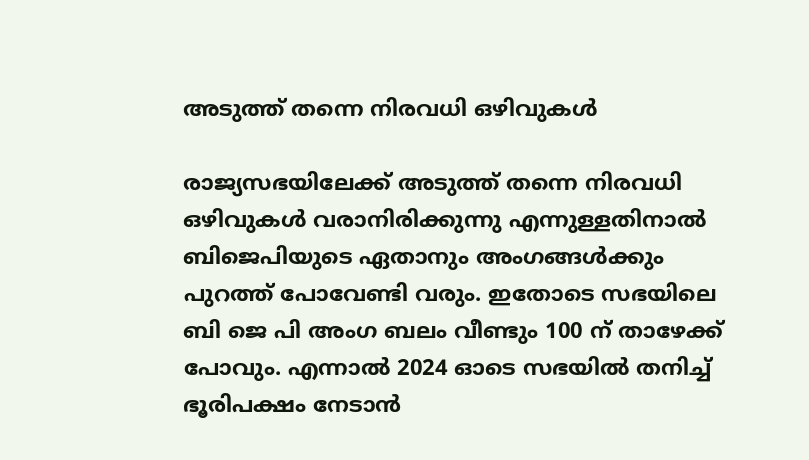അടുത്ത് തന്നെ നിരവധി ഒഴിവുകള്‍

രാജ്യസഭയിലേക്ക് അടുത്ത് തന്നെ നിരവധി ഒഴിവുകള്‍ വരാനിരിക്കുന്നു എന്നുള്ളതിനാല്‍ ബിജെപിയുടെ ഏതാനും അംഗങ്ങള്‍ക്കും പുറത്ത് പോവേണ്ടി വരും. ഇതോടെ സഭയിലെ ബി ജെ പി അംഗ ബലം വീണ്ടും 100 ന് താഴേക്ക് പോവും. എന്നാല്‍ 2024 ഓടെ സഭയില്‍ തനിച്ച് ഭൂരിപക്ഷം നേടാന്‍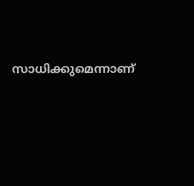സാധിക്കുമെന്നാണ്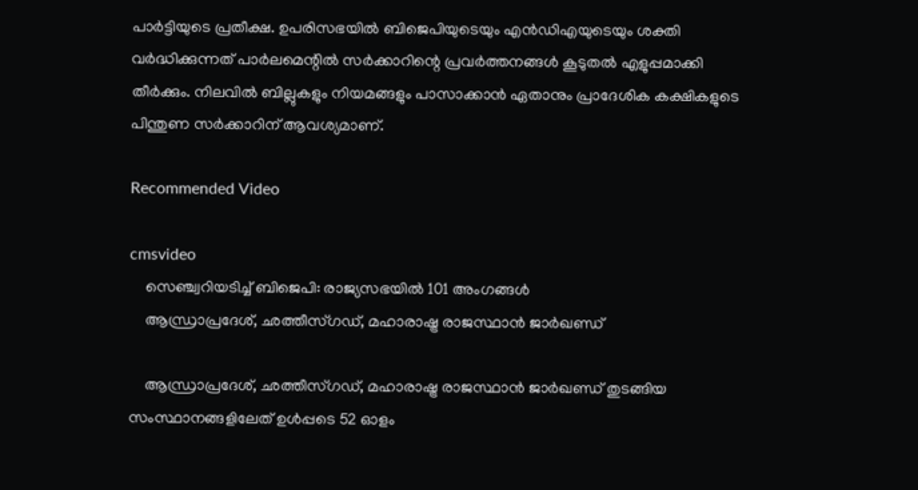പാർട്ടിയുടെ പ്രതീക്ഷ. ഉപരിസഭയില്‍ ബിജെപിയുടെയും എൻഡിഎയുടെയും ശക്തി വർദ്ധിക്കുന്നത് പാർലമെന്റിൽ സർക്കാറിന്റെ പ്രവർത്തനങ്ങള്‍ കൂടുതല്‍ എളുപ്പമാക്കി തീർക്കും. നിലവില്‍ ബില്ലുകളും നിയമങ്ങളും പാസാക്കാന്‍ ഏതാനും പ്രാദേശിക കക്ഷികളുടെ പിന്തുണ സർക്കാറിന് ആവശ്യമാണ്.

Recommended Video

cmsvideo
    സെഞ്ച്വറിയടിച്ച് ബിജെപി: രാജ്യസഭയിൽ 101 അംഗങ്ങൾ
    ആന്ധ്രാപ്രദേശ്, ഛത്തീസ്ഗഡ്, മഹാരാഷ്ട്ര രാജസ്ഥാന്‍ ജാർഖണ്ഡ്

    ആന്ധ്രാപ്രദേശ്, ഛത്തീസ്ഗഡ്, മഹാരാഷ്ട്ര രാജസ്ഥാന്‍ ജാർഖണ്ഡ് തുടങ്ങിയ സംസ്ഥാനങ്ങളിലേത് ഉള്‍പ്പടെ 52 ഓളം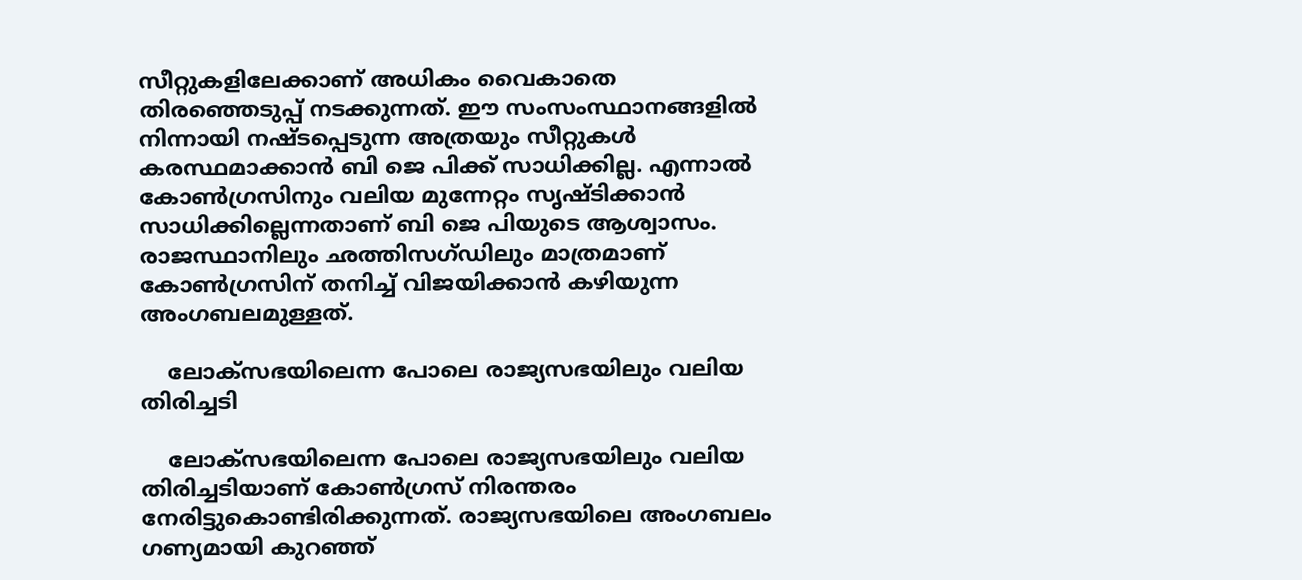സീറ്റുകളിലേക്കാണ് അധികം വൈകാതെ തിരഞ്ഞെടുപ്പ് നടക്കുന്നത്. ഈ സംസംസ്ഥാനങ്ങളില്‍ നിന്നായി നഷ്ടപ്പെടുന്ന അത്രയും സീറ്റുകള്‍ കരസ്ഥമാക്കാന്‍ ബി ജെ പിക്ക് സാധിക്കില്ല. എന്നാല്‍ കോണ്‍ഗ്രസിനും വലിയ മുന്നേറ്റം സൃഷ്ടിക്കാന്‍ സാധിക്കില്ലെന്നതാണ് ബി ജെ പിയുടെ ആശ്വാസം. രാജസ്ഥാനിലും ഛത്തിസഗ്ഡിലും മാത്രമാണ് കോണ്‍ഗ്രസിന് തനിച്ച് വിജയിക്കാന്‍ കഴിയുന്ന അംഗബലമുള്ളത്.

    ലോക്സഭയിലെന്ന പോലെ രാജ്യസഭയിലും വലിയ തിരിച്ചടി

    ലോക്സഭയിലെന്ന പോലെ രാജ്യസഭയിലും വലിയ തിരിച്ചടിയാണ് കോണ്‍ഗ്രസ് നിരന്തരം നേരിട്ടുകൊണ്ടിരിക്കുന്നത്. രാജ്യസഭയിലെ അംഗബലം ഗണ്യമായി കുറഞ്ഞ്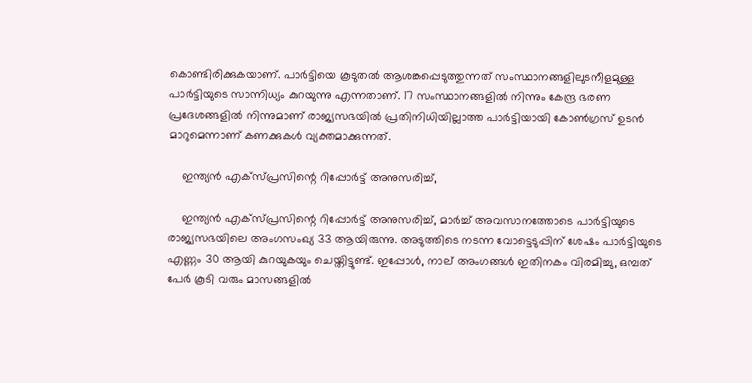കൊണ്ടിരിക്കുകയാണ്. പാർട്ടിയെ കൂടുതൽ ആശങ്കപ്പെടുത്തുന്നത് സംസ്ഥാനങ്ങളിലുടനീളമുള്ള പാർട്ടിയുടെ സാന്നിധ്യം കുറയുന്നു എന്നതാണ്. 17 സംസ്ഥാനങ്ങളിൽ നിന്നും കേന്ദ്ര ഭരണ പ്രദേശങ്ങളിൽ നിന്നുമാണ് രാജ്യസഭയിൽ പ്രതിനിധിയില്ലാത്ത പാർട്ടിയായി കോണ്‍ഗ്രസ് ഉടന്‍ മാറുമെന്നാണ് കണക്കുകള്‍ വ്യക്തമാക്കുന്നത്.

    ഇന്ത്യൻ എക്‌സ്പ്രസിന്റെ റിപ്പോർട്ട് അനുസരിച്ച്,

    ഇന്ത്യൻ എക്‌സ്പ്രസിന്റെ റിപ്പോർട്ട് അനുസരിച്ച്, മാർച്ച് അവസാനത്തോടെ പാർട്ടിയുടെ രാജ്യസഭയിലെ അംഗസംഖ്യ 33 ആയിരുന്നു. അടുത്തിടെ നടന്ന വോട്ടെടുപ്പിന് ശേഷം പാർട്ടിയുടെ എണ്ണം 30 ആയി കുറയുകയും ചെയ്തിട്ടുണ്ട്. ഇപ്പോൾ, നാല് അംഗങ്ങൾ ഇതിനകം വിരമിച്ചു, ഒമ്പത് പേർ കൂടി വരും മാസങ്ങളിൽ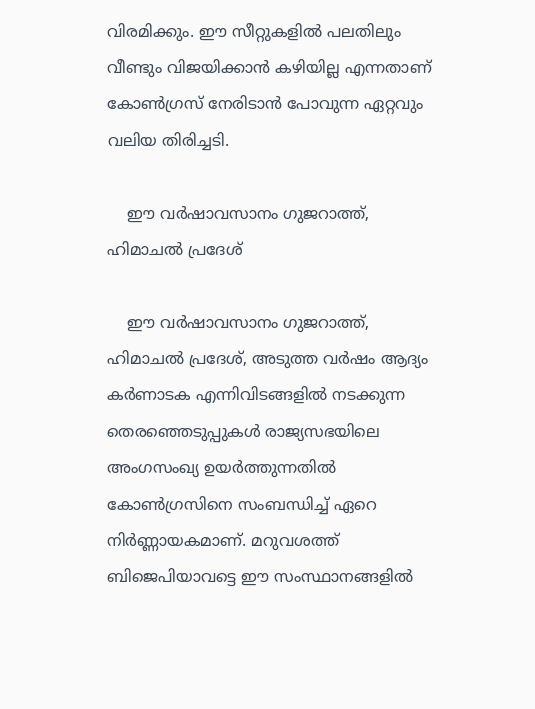വിരമിക്കും. ഈ സീറ്റുകളില്‍ പലതിലും വീണ്ടും വിജയിക്കാന്‍ കഴിയില്ല എന്നതാണ് കോണ്‍ഗ്രസ് നേരിടാന്‍ പോവുന്ന ഏറ്റവും വലിയ തിരിച്ചടി.

    ഈ വർഷാവസാനം ഗുജറാത്ത്, ഹിമാചൽ പ്രദേശ്

    ഈ വർഷാവസാനം ഗുജറാത്ത്, ഹിമാചൽ പ്രദേശ്, അടുത്ത വർഷം ആദ്യം കർണാടക എന്നിവിടങ്ങളിൽ നടക്കുന്ന തെരഞ്ഞെടുപ്പുകൾ രാജ്യസഭയിലെ അംഗസംഖ്യ ഉയർത്തുന്നതില്‍ കോണ്‍ഗ്രസിനെ സംബന്ധിച്ച് ഏറെ നിർണ്ണായകമാണ്. മറുവശത്ത് ബിജെപിയാവട്ടെ ഈ സംസ്ഥാനങ്ങളില്‍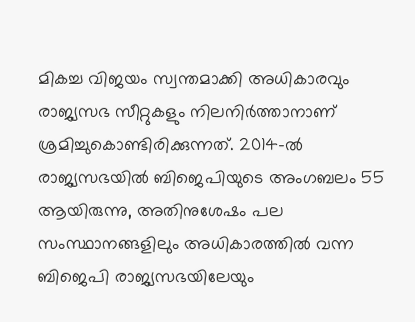മികച്ച വിജയം സ്വന്തമാക്കി അധികാരവും രാജ്യസഭ സീറ്റുകളും നിലനിർത്താനാണ് ശ്രമിച്ചുകൊണ്ടിരിക്കുന്നത്. 2014-ൽ രാജ്യസഭയിൽ ബിജെപിയുടെ അംഗബലം 55 ആയിരുന്നു, അതിനുശേഷം പല സംസ്ഥാനങ്ങളിലും അധികാരത്തില്‍ വന്ന ബിജെപി രാജ്യസഭയിലേയും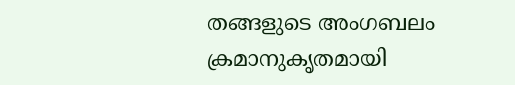തങ്ങളുടെ അംഗബലം ക്രമാനുകൃതമായി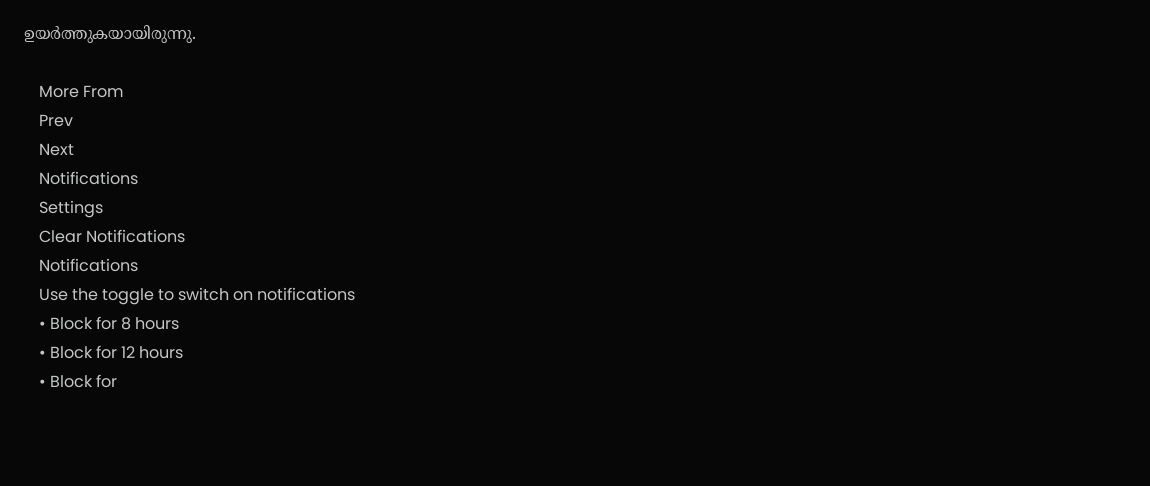ഉയർത്തുകയായിരുന്നു.

    More From
    Prev
    Next
    Notifications
    Settings
    Clear Notifications
    Notifications
    Use the toggle to switch on notifications
    • Block for 8 hours
    • Block for 12 hours
    • Block for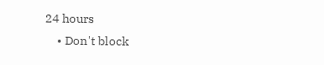24 hours
    • Don't block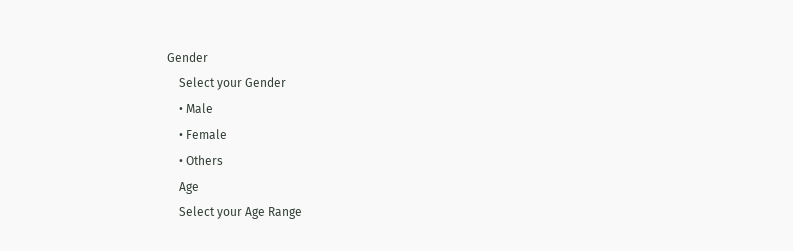Gender
    Select your Gender
    • Male
    • Female
    • Others
    Age
    Select your Age Range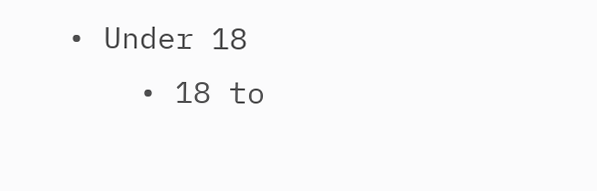• Under 18
    • 18 to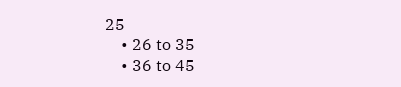25
    • 26 to 35
    • 36 to 45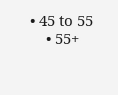• 45 to 55
    • 55+